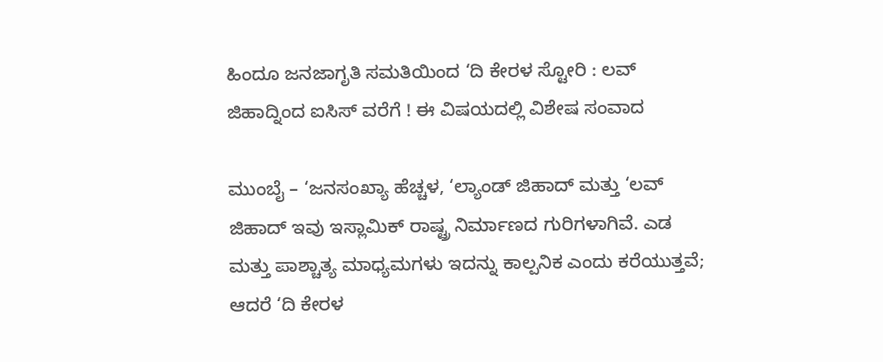ಹಿಂದೂ ಜನಜಾಗೃತಿ ಸಮತಿಯಿಂದ ‘ದಿ ಕೇರಳ ಸ್ಟೋರಿ : ಲವ್ ಜಿಹಾದ್ನಿಂದ ಐಸಿಸ್ ವರೆಗೆ ! ಈ ವಿಷಯದಲ್ಲಿ ವಿಶೇಷ ಸಂವಾದ

ಮುಂಬೈ – ‘ಜನಸಂಖ್ಯಾ ಹೆಚ್ಚಳ, ‘ಲ್ಯಾಂಡ್ ಜಿಹಾದ್ ಮತ್ತು ‘ಲವ್ ಜಿಹಾದ್ ಇವು ಇಸ್ಲಾಮಿಕ್ ರಾಷ್ಟ್ರ ನಿರ್ಮಾಣದ ಗುರಿಗಳಾಗಿವೆ. ಎಡ ಮತ್ತು ಪಾಶ್ಚಾತ್ಯ ಮಾಧ್ಯಮಗಳು ಇದನ್ನು ಕಾಲ್ಪನಿಕ ಎಂದು ಕರೆಯುತ್ತವೆ; ಆದರೆ ‘ದಿ ಕೇರಳ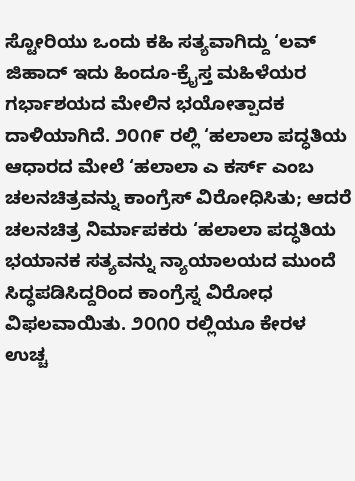ಸ್ಟೋರಿಯು ಒಂದು ಕಹಿ ಸತ್ಯವಾಗಿದ್ದು ‘ಲವ್ ಜಿಹಾದ್ ಇದು ಹಿಂದೂ-ಕ್ರೈಸ್ತ ಮಹಿಳೆಯರ ಗರ್ಭಾಶಯದ ಮೇಲಿನ ಭಯೋತ್ಪಾದಕ ದಾಳಿಯಾಗಿದೆ. ೨೦೧೯ ರಲ್ಲಿ ‘ಹಲಾಲಾ ಪದ್ಧತಿಯ ಆಧಾರದ ಮೇಲೆ ‘ಹಲಾಲಾ ಎ ಕರ್ಸ್ ಎಂಬ ಚಲನಚಿತ್ರವನ್ನು ಕಾಂಗ್ರೆಸ್ ವಿರೋಧಿಸಿತು; ಆದರೆ ಚಲನಚಿತ್ರ ನಿರ್ಮಾಪಕರು ‘ಹಲಾಲಾ ಪದ್ಧತಿಯ ಭಯಾನಕ ಸತ್ಯವನ್ನು ನ್ಯಾಯಾಲಯದ ಮುಂದೆ ಸಿದ್ಧಪಡಿಸಿದ್ದರಿಂದ ಕಾಂಗ್ರೆಸ್ನ ವಿರೋಧ ವಿಫಲವಾಯಿತು. ೨೦೧೦ ರಲ್ಲಿಯೂ ಕೇರಳ ಉಚ್ಚ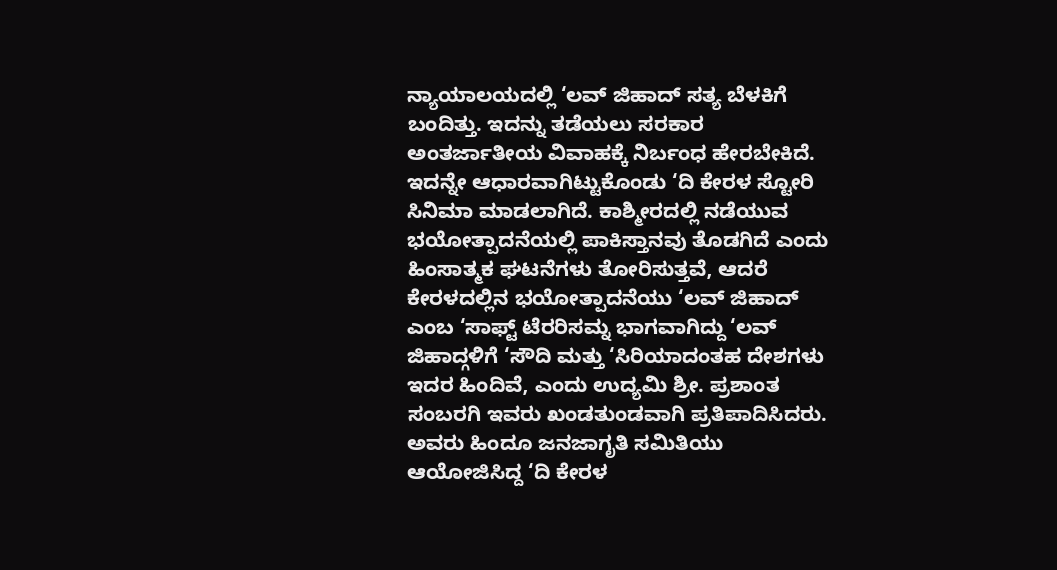ನ್ಯಾಯಾಲಯದಲ್ಲಿ ‘ಲವ್ ಜಿಹಾದ್ ಸತ್ಯ ಬೆಳಕಿಗೆ ಬಂದಿತ್ತು. ಇದನ್ನು ತಡೆಯಲು ಸರಕಾರ ಅಂತರ್ಜಾತೀಯ ವಿವಾಹಕ್ಕೆ ನಿರ್ಬಂಧ ಹೇರಬೇಕಿದೆ. ಇದನ್ನೇ ಆಧಾರವಾಗಿಟ್ಟುಕೊಂಡು ‘ದಿ ಕೇರಳ ಸ್ಟೋರಿ ಸಿನಿಮಾ ಮಾಡಲಾಗಿದೆ. ಕಾಶ್ಮೀರದಲ್ಲಿ ನಡೆಯುವ ಭಯೋತ್ಪಾದನೆಯಲ್ಲಿ ಪಾಕಿಸ್ತಾನವು ತೊಡಗಿದೆ ಎಂದು ಹಿಂಸಾತ್ಮಕ ಘಟನೆಗಳು ತೋರಿಸುತ್ತವೆ, ಆದರೆ ಕೇರಳದಲ್ಲಿನ ಭಯೋತ್ಪಾದನೆಯು ‘ಲವ್ ಜಿಹಾದ್ ಎಂಬ ‘ಸಾಫ್ಟ್ ಟೆರರಿಸಮ್ನ ಭಾಗವಾಗಿದ್ದು ‘ಲವ್ ಜಿಹಾದ್ಗಳಿಗೆ ‘ಸೌದಿ ಮತ್ತು ‘ಸಿರಿಯಾದಂತಹ ದೇಶಗಳು ಇದರ ಹಿಂದಿವೆ, ಎಂದು ಉದ್ಯಮಿ ಶ್ರೀ. ಪ್ರಶಾಂತ ಸಂಬರಗಿ ಇವರು ಖಂಡತುಂಡವಾಗಿ ಪ್ರತಿಪಾದಿಸಿದರು. ಅವರು ಹಿಂದೂ ಜನಜಾಗೃತಿ ಸಮಿತಿಯು ಆಯೋಜಿಸಿದ್ದ ‘ದಿ ಕೇರಳ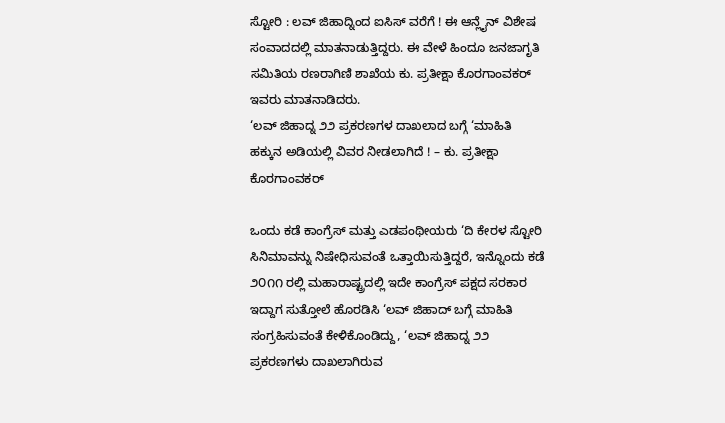ಸ್ಟೋರಿ : ಲವ್ ಜಿಹಾದ್ನಿಂದ ಐಸಿಸ್ ವರೆಗೆ ! ಈ ಆನ್ಲೈನ್ ವಿಶೇಷ ಸಂವಾದದಲ್ಲಿ ಮಾತನಾಡುತ್ತಿದ್ದರು. ಈ ವೇಳೆ ಹಿಂದೂ ಜನಜಾಗೃತಿ ಸಮಿತಿಯ ರಣರಾಗಿಣಿ ಶಾಖೆಯ ಕು. ಪ್ರತೀಕ್ಷಾ ಕೊರಗಾಂವಕರ್ ಇವರು ಮಾತನಾಡಿದರು.
‘ಲವ್ ಜಿಹಾದ್ನ ೨೨ ಪ್ರಕರಣಗಳ ದಾಖಲಾದ ಬಗ್ಗೆ ‘ಮಾಹಿತಿ ಹಕ್ಕುನ ಅಡಿಯಲ್ಲಿ ವಿವರ ನೀಡಲಾಗಿದೆ ! – ಕು. ಪ್ರತೀಕ್ಷಾ ಕೊರಗಾಂವಕರ್

ಒಂದು ಕಡೆ ಕಾಂಗ್ರೆಸ್ ಮತ್ತು ಎಡಪಂಥೀಯರು ‘ದಿ ಕೇರಳ ಸ್ಟೋರಿ ಸಿನಿಮಾವನ್ನು ನಿಷೇಧಿಸುವಂತೆ ಒತ್ತಾಯಿಸುತ್ತಿದ್ದರೆ, ಇನ್ನೊಂದು ಕಡೆ ೨೦೧೧ ರಲ್ಲಿ ಮಹಾರಾಷ್ಟ್ರದಲ್ಲಿ ಇದೇ ಕಾಂಗ್ರೆಸ್ ಪಕ್ಷದ ಸರಕಾರ ಇದ್ದಾಗ ಸುತ್ತೋಲೆ ಹೊರಡಿಸಿ ‘ಲವ್ ಜಿಹಾದ್ ಬಗ್ಗೆ ಮಾಹಿತಿ ಸಂಗ್ರಹಿಸುವಂತೆ ಕೇಳಿಕೊಂಡಿದ್ದು, ‘ಲವ್ ಜಿಹಾದ್ನ ೨೨ ಪ್ರಕರಣಗಳು ದಾಖಲಾಗಿರುವ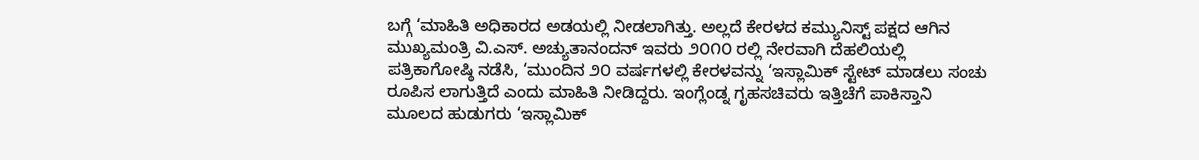ಬಗ್ಗೆ ‘ಮಾಹಿತಿ ಅಧಿಕಾರದ ಅಡಯಲ್ಲಿ ನೀಡಲಾಗಿತ್ತು. ಅಲ್ಲದೆ ಕೇರಳದ ಕಮ್ಯುನಿಸ್ಟ್ ಪಕ್ಷದ ಆಗಿನ ಮುಖ್ಯಮಂತ್ರಿ ವಿ.ಎಸ್. ಅಚ್ಯುತಾನಂದನ್ ಇವರು ೨೦೧೦ ರಲ್ಲಿ ನೇರವಾಗಿ ದೆಹಲಿಯಲ್ಲಿ ಪತ್ರಿಕಾಗೋಷ್ಠಿ ನಡೆಸಿ, ‘ಮುಂದಿನ ೨೦ ವರ್ಷಗಳಲ್ಲಿ ಕೇರಳವನ್ನು ‘ಇಸ್ಲಾಮಿಕ್ ಸ್ಟೇಟ್ ಮಾಡಲು ಸಂಚು ರೂಪಿಸ ಲಾಗುತ್ತಿದೆ ಎಂದು ಮಾಹಿತಿ ನೀಡಿದ್ದರು. ಇಂಗ್ಲೆಂಡ್ನ ಗೃಹಸಚಿವರು ಇತ್ತಿಚೆಗೆ ಪಾಕಿಸ್ತಾನಿ ಮೂಲದ ಹುಡುಗರು ‘ಇಸ್ಲಾಮಿಕ್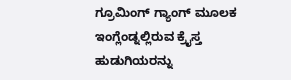ಗ್ರೂಮಿಂಗ್ ಗ್ಯಾಂಗ್ ಮೂಲಕ ಇಂಗ್ಲೆಂಡ್ನಲ್ಲಿರುವ ಕ್ರೈಸ್ತ ಹುಡುಗಿಯರನ್ನು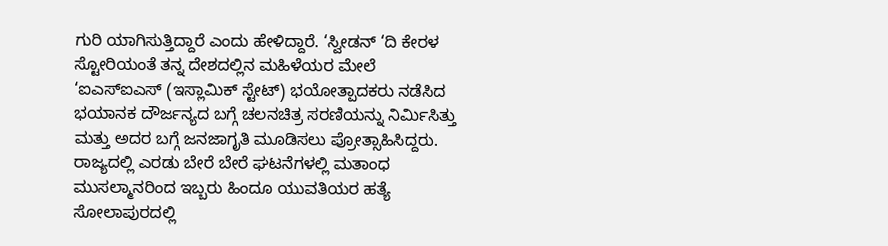ಗುರಿ ಯಾಗಿಸುತ್ತಿದ್ದಾರೆ ಎಂದು ಹೇಳಿದ್ದಾರೆ. ‘ಸ್ವೀಡನ್ ‘ದಿ ಕೇರಳ ಸ್ಟೋರಿಯಂತೆ ತನ್ನ ದೇಶದಲ್ಲಿನ ಮಹಿಳೆಯರ ಮೇಲೆ ‘ಐಎಸ್ಐಎಸ್ (ಇಸ್ಲಾಮಿಕ್ ಸ್ಟೇಟ್) ಭಯೋತ್ಪಾದಕರು ನಡೆಸಿದ ಭಯಾನಕ ದೌರ್ಜನ್ಯದ ಬಗ್ಗೆ ಚಲನಚಿತ್ರ ಸರಣಿಯನ್ನು ನಿರ್ಮಿಸಿತ್ತು ಮತ್ತು ಅದರ ಬಗ್ಗೆ ಜನಜಾಗೃತಿ ಮೂಡಿಸಲು ಪ್ರೋತ್ಸಾಹಿಸಿದ್ದರು.
ರಾಜ್ಯದಲ್ಲಿ ಎರಡು ಬೇರೆ ಬೇರೆ ಘಟನೆಗಳಲ್ಲಿ ಮತಾಂಧ ಮುಸಲ್ಮಾನರಿಂದ ಇಬ್ಬರು ಹಿಂದೂ ಯುವತಿಯರ ಹತ್ಯೆ
ಸೋಲಾಪುರದಲ್ಲಿ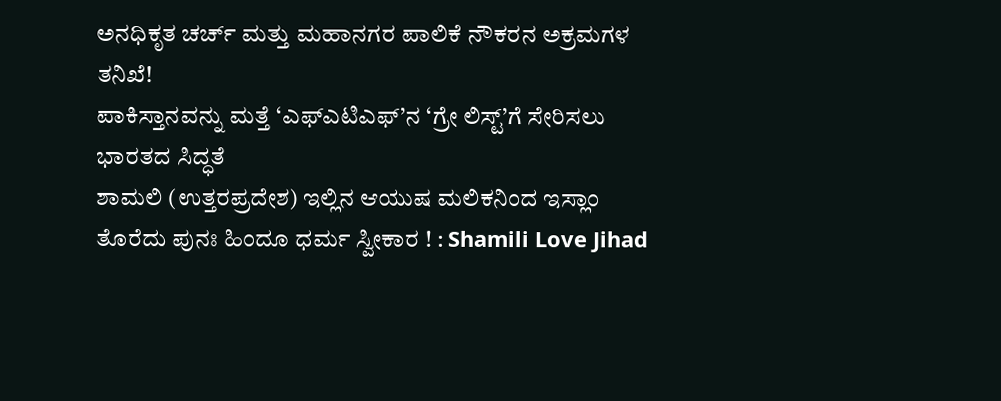ಅನಧಿಕೃತ ಚರ್ಚ್ ಮತ್ತು ಮಹಾನಗರ ಪಾಲಿಕೆ ನೌಕರನ ಅಕ್ರಮಗಳ ತನಿಖೆ!
ಪಾಕಿಸ್ತಾನವನ್ನು ಮತ್ತೆ ‘ಎಫ್ಎಟಿಎಫ್’ನ ‘ಗ್ರೇ ಲಿಸ್ಟ್’ಗೆ ಸೇರಿಸಲು ಭಾರತದ ಸಿದ್ಧತೆ
ಶಾಮಲಿ (ಉತ್ತರಪ್ರದೇಶ) ಇಲ್ಲಿನ ಆಯುಷ ಮಲಿಕನಿಂದ ಇಸ್ಲಾಂ ತೊರೆದು ಪುನಃ ಹಿಂದೂ ಧರ್ಮ ಸ್ವೀಕಾರ ! : Shamili Love Jihad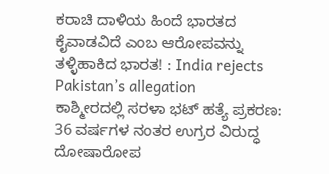ಕರಾಚಿ ದಾಳಿಯ ಹಿಂದೆ ಭಾರತದ ಕೈವಾಡವಿದೆ ಎಂಬ ಆರೋಪವನ್ನು ತಳ್ಳಿಹಾಕಿದ ಭಾರತ! : India rejects Pakistan’s allegation
ಕಾಶ್ಮೀರದಲ್ಲಿ ಸರಳಾ ಭಟ್ ಹತ್ಯೆ ಪ್ರಕರಣ: 36 ವರ್ಷಗಳ ನಂತರ ಉಗ್ರರ ವಿರುದ್ಧ ದೋಷಾರೋಪ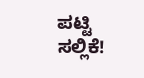ಪಟ್ಟಿ ಸಲ್ಲಿಕೆ!